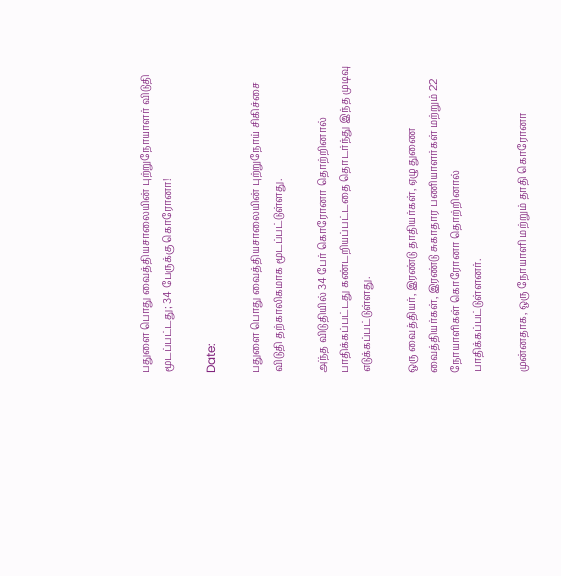பதுளை பொது வைத்தியசாலையின் புற்றுநோயாளர் விடுதி மூடப்பட்டது; 34 பேருக்கு கொரோனா!

Date:

பதுளை பொது வைத்தியசாலையின் புற்றுநோய் சிகிச்சை விடுதி தற்காலிகமாக மூடப்பட்டுள்ளது.

அ்ந்த விடுதியில் 34 பேர் கொரோனா தொற்றினால் பாதிக்கப்பட்டது கண்டறியப்பட்டதை தொடர்ந்து இந்த முடிவு எடுக்கப்பட்டுள்ளது.

ஒரு வைத்தியர், இரண்டு தாதியர்கள், ஏழு துணை வைத்தியர்கள், இரண்டு சுகாதார பணியாளர்கள் மற்றும் 22 நோயாளிகள் கொரோனா தொற்றினால் பாதிக்கப்பட்டுள்ளனர்.

முன்னதாக, ஒரு நோயாளி மற்றும் தாதி கொரோனா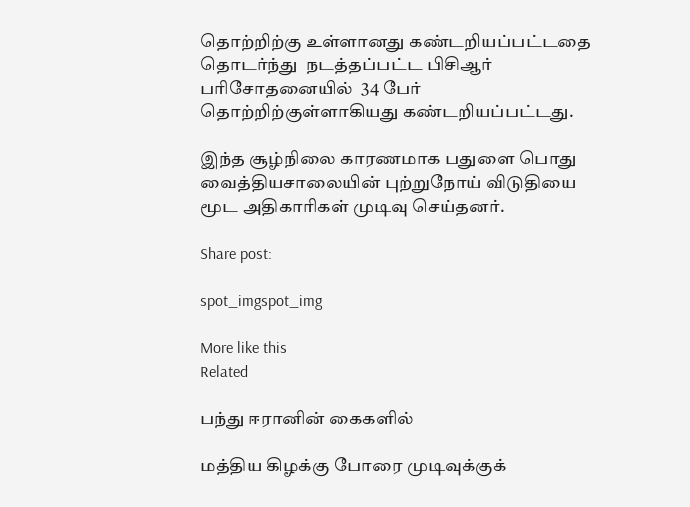தொற்றிற்கு உள்ளானது கண்டறியப்பட்டதை தொடர்ந்து  நடத்தப்பட்ட பிசிஆர் பரிசோதனையில்  34 பேர் தொற்றிற்குள்ளாகியது கண்டறியப்பட்டது.

இந்த சூழ்நிலை காரணமாக பதுளை பொது வைத்தியசாலையின் புற்றுநோய் விடுதியை மூட அதிகாரிகள் முடிவு செய்தனர்.

Share post:

spot_imgspot_img

More like this
Related

பந்து ஈரானின் கைகளில்

மத்திய கிழக்கு போரை முடிவுக்குக்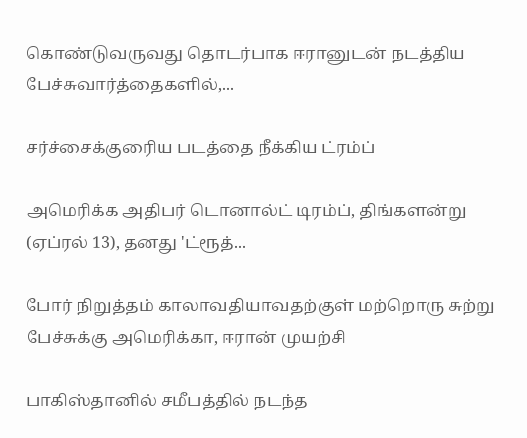கொண்டுவருவது தொடர்பாக ஈரானுடன் நடத்திய பேச்சுவார்த்தைகளில்,...

சர்ச்சைக்குரைிய படத்தை நீக்கிய ட்ரம்ப்

அமெரிக்க அதிபர் டொனால்ட் டிரம்ப், திங்களன்று (ஏப்ரல் 13), தனது 'ட்ரூத்...

போர் நிறுத்தம் காலாவதியாவதற்குள் மற்றொரு சுற்று பேச்சுக்கு அமெரிக்கா, ஈரான் முயற்சி

பாகிஸ்தானில் சமீபத்தில் நடந்த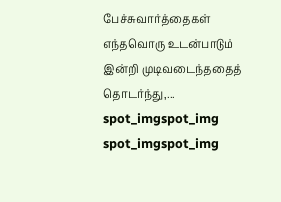பேச்சுவார்த்தைகள் எந்தவொரு உடன்பாடும் இன்றி முடிவடைந்ததைத் தொடர்ந்து,...
spot_imgspot_img
spot_imgspot_img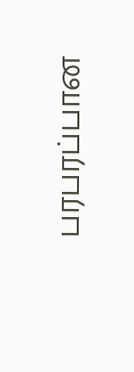பரபரப்பான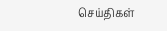செய்திகள்